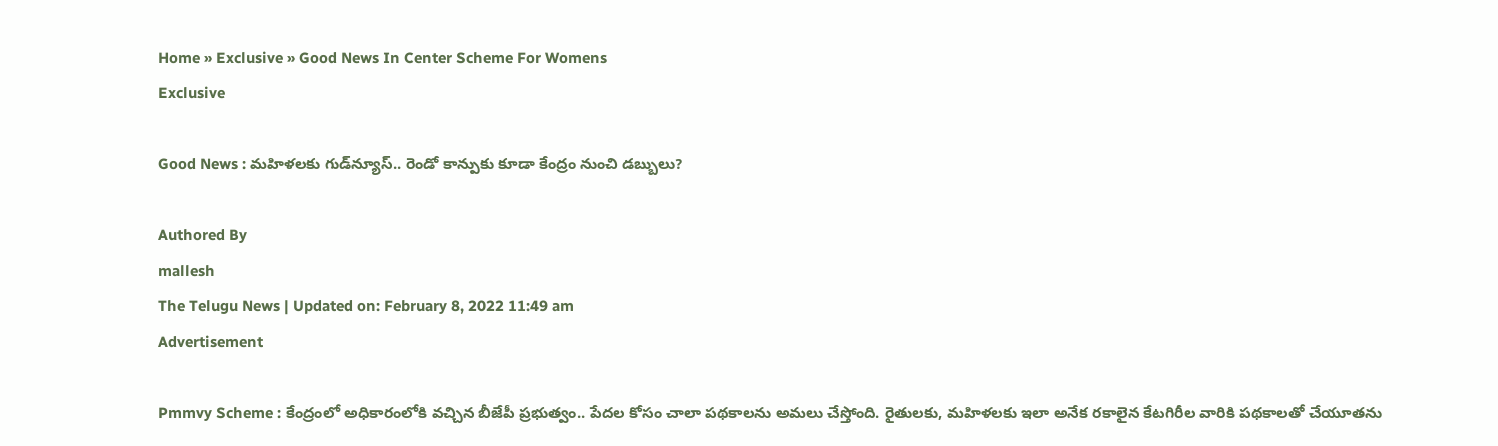Home » Exclusive » Good News In Center Scheme For Womens
Exclusive

Good News : మహిళలకు గుడ్‌న్యూస్.. రెండో కాన్పుకు కూడా కేంద్రం నుంచి డబ్బులు?

Authored By
mallesh
The Telugu News | Updated on: February 8, 2022 11:49 am
Advertisement

Pmmvy Scheme : కేంద్రంలో అధికారంలోకి వచ్చిన బీజేపీ ప్రభుత్వం.. పేదల కోసం చాలా పథకాలను అమలు చేస్తోంది. రైతులకు, మహిళలకు ఇలా అనేక రకాలైన కేటగిరీల వారికి పథకాలతో చేయూతను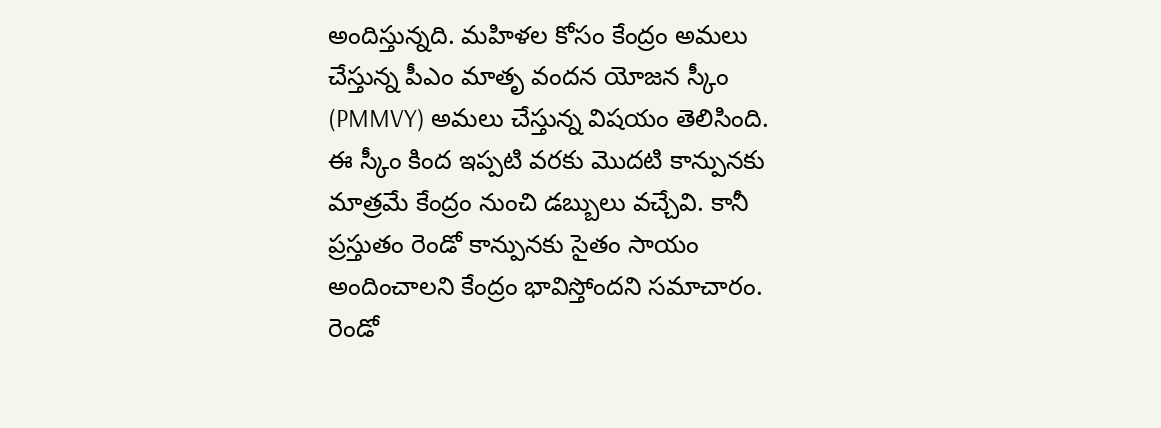అందిస్తున్నది. మహిళల కోసం కేంద్రం అమలు చేస్తున్న పీఎం మాతృ వందన యోజన స్కీం (PMMVY) అమలు చేస్తున్న విషయం తెలిసింది. ఈ స్కీం కింద ఇప్పటి వరకు మొదటి కాన్పునకు మాత్రమే కేంద్రం నుంచి డబ్బులు వచ్చేవి. కానీ ప్రస్తుతం రెండో కాన్పునకు సైతం సాయం అందించాలని కేంద్రం భావిస్తోందని సమాచారం. రెండో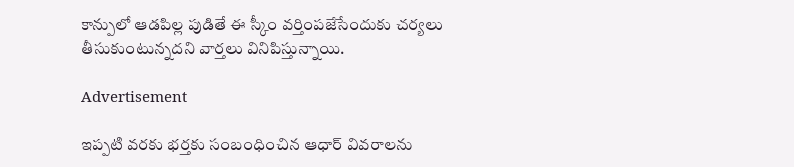కాన్పులో ఆడపిల్ల పుడితే ఈ స్కీం వర్తింపజేసేందుకు చర్యలు తీసుకుంటున్నదని వార్తలు వినిపిస్తున్నాయి.

Advertisement

ఇప్పటి వరకు భర్తకు సంబంధించిన ఆధార్ వివరాలను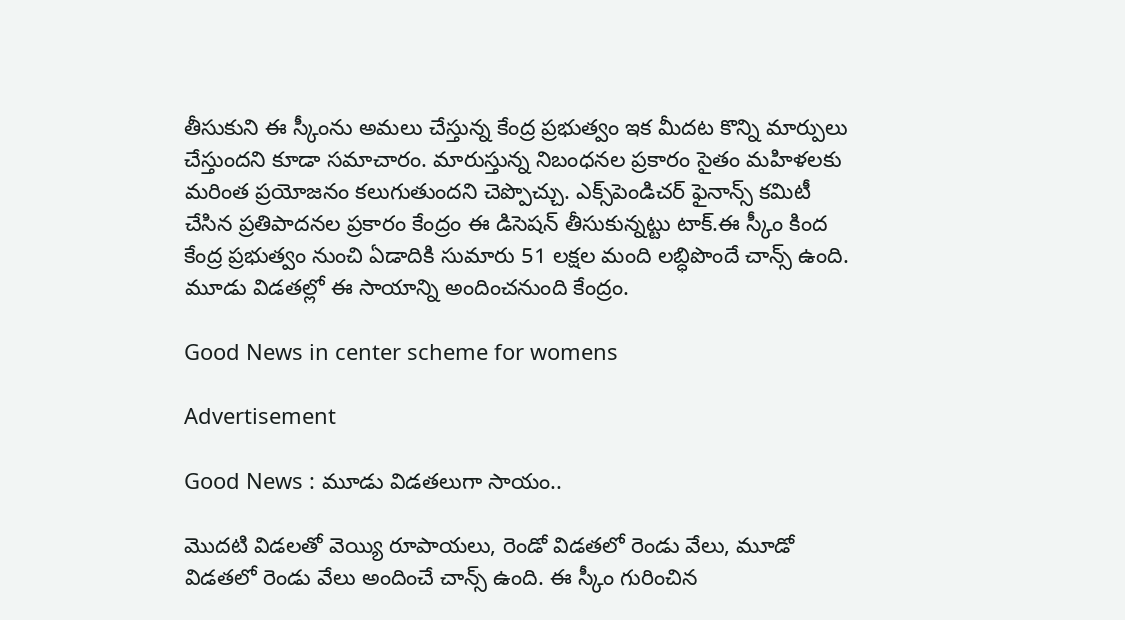తీసుకుని ఈ స్కీంను అమలు చేస్తున్న కేంద్ర ప్రభుత్వం ఇక మీదట కొన్ని మార్పులు చేస్తుందని కూడా సమాచారం. మారుస్తున్న నిబంధనల ప్రకారం సైతం మహిళలకు మరింత ప్రయోజనం కలుగుతుందని చెప్పొచ్చు. ఎక్స్‌పెండిచర్ ఫైనాన్స్ కమిటీ చేసిన ప్రతిపాదనల ప్రకారం కేంద్రం ఈ డిసెషన్ తీసుకున్నట్టు టాక్.ఈ స్కీం కింద కేంద్ర ప్రభుత్వం నుంచి ఏడాదికి సుమారు 51 లక్షల మంది లబ్ధిపొందే చాన్స్ ఉంది. మూడు విడతల్లో ఈ సాయాన్ని అందించనుంది కేంద్రం.

Good News in center scheme for womens

Advertisement

Good News : మూడు విడతలుగా సాయం..

మొదటి విడలతో వెయ్యి రూపాయలు, రెండో విడతలో రెండు వేలు, మూడో విడతలో రెండు వేలు అందించే చాన్స్ ఉంది. ఈ స్కీం గురించిన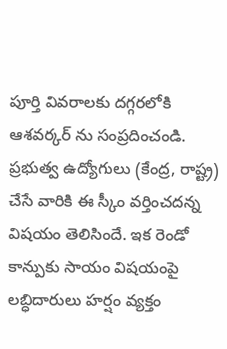పూర్తి వివరాలకు దగ్గరలోకి ఆశవర్కర్ ను సంప్రదించండి. ప్రభుత్వ ఉద్యోగులు (కేంద్ర, రాష్ట్ర) చేసే వారికి ఈ స్కీం వర్తించదన్న విషయం తెలిసిందే. ఇక రెండో కాన్పుకు సాయం విషయంపై లబ్ధిదారులు హర్షం వ్యక్తం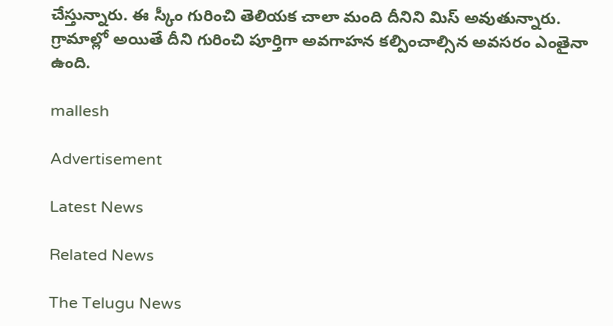చేస్తున్నారు. ఈ స్కీం గురించి తెలియక చాలా మంది దీనిని మిస్ అవుతున్నారు. గ్రామాల్లో అయితే దీని గురించి పూర్తిగా అవగాహన కల్పించాల్సిన అవసరం ఎంతైనా ఉంది.

mallesh

Advertisement

Latest News

Related News

The Telugu News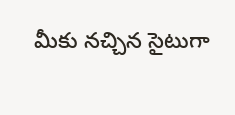మీకు నచ్చిన సైటుగా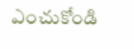ఎంచుకోండి